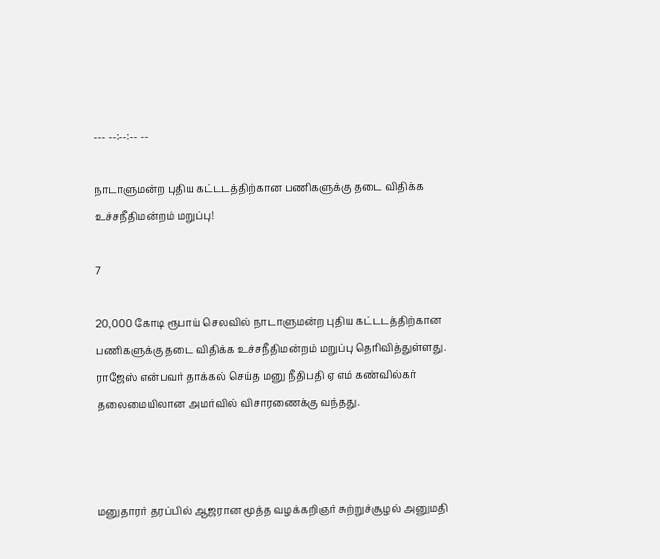--- --:--:-- --

நாடாளுமன்ற புதிய கட்டடத்திற்கான பணிகளுக்கு தடை விதிக்க உச்சநீதிமன்றம் மறுப்பு!

7

20,000 கோடி ரூபாய் செலவில் நாடாளுமன்ற புதிய கட்டடத்திற்கான பணிகளுக்கு தடை விதிக்க உச்சநீதிமன்றம் மறுப்பு தெரிவித்துள்ளது. ராஜேஸ் என்பவர் தாக்கல் செய்த மனு நீதிபதி ஏ எம் கண்வில்கர் தலைமையிலான அமர்வில் விசாரணைக்கு வந்தது.



மனுதாரர் தரப்பில் ஆஜரான மூத்த வழக்கறிஞர் சுற்றுச்சூழல் அனுமதி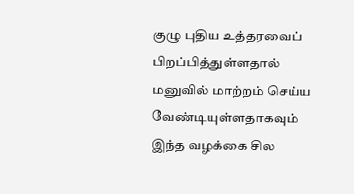குழு புதிய உத்தரவைப் பிறப்பித்துள்ளதால் மனுவில் மாற்றம் செய்ய வேண்டியுள்ளதாகவும் இந்த வழக்கை சில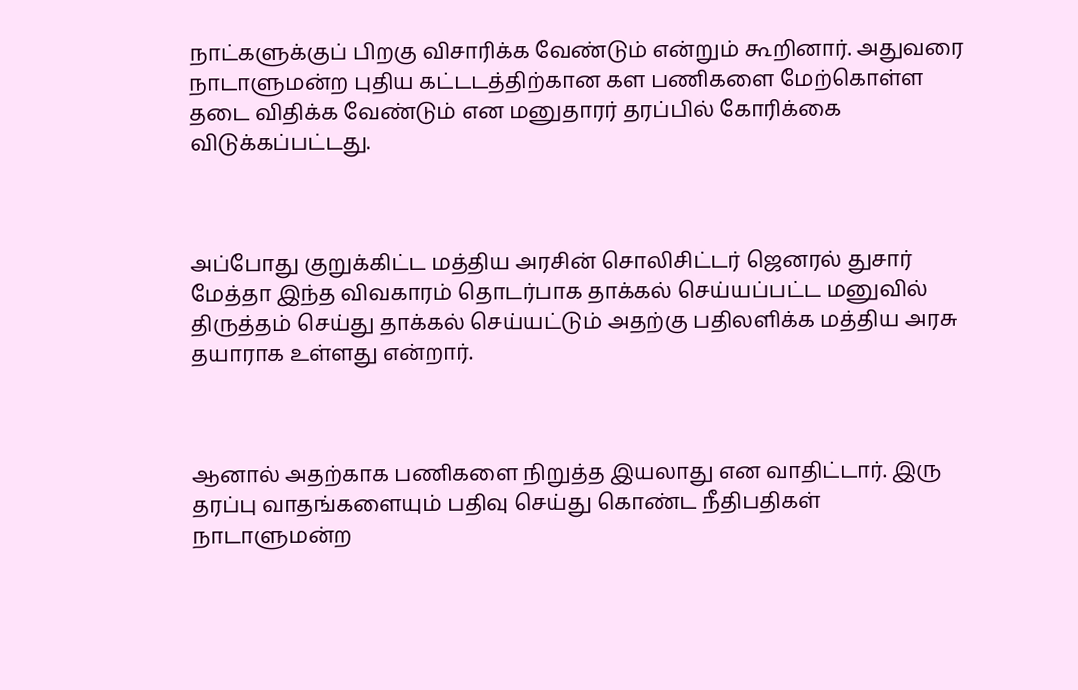நாட்களுக்குப் பிறகு விசாரிக்க வேண்டும் என்றும் கூறினார். அதுவரை நாடாளுமன்ற புதிய கட்டடத்திற்கான கள பணிகளை மேற்கொள்ள தடை விதிக்க வேண்டும் என மனுதாரர் தரப்பில் கோரிக்கை விடுக்கப்பட்டது.



அப்போது குறுக்கிட்ட மத்திய அரசின் சொலிசிட்டர் ஜெனரல் துசார் மேத்தா இந்த விவகாரம் தொடர்பாக தாக்கல் செய்யப்பட்ட மனுவில் திருத்தம் செய்து தாக்கல் செய்யட்டும் அதற்கு பதிலளிக்க மத்திய அரசு தயாராக உள்ளது என்றார்.



ஆனால் அதற்காக பணிகளை நிறுத்த இயலாது என வாதிட்டார். இரு தரப்பு வாதங்களையும் பதிவு செய்து கொண்ட நீதிபதிகள் நாடாளுமன்ற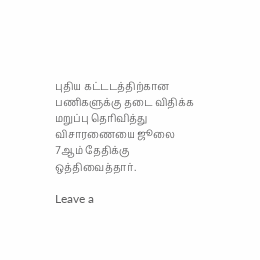புதிய கட்டடத்திற்கான பணிகளுக்கு தடை விதிக்க மறுப்பு தெரிவித்து விசாரணையை ஜூலை 7ஆம் தேதிக்கு ஒத்திவைத்தார்.

Leave a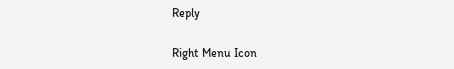Reply

Right Menu Icon